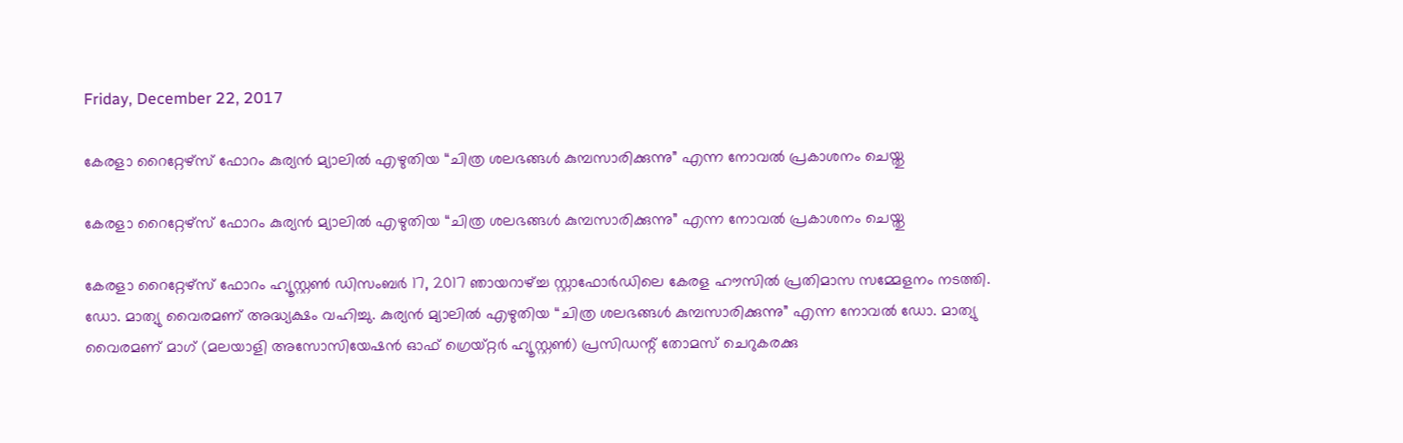Friday, December 22, 2017

കേരളാ റൈറ്റേഴ്‌സ് ഫോറം കുര്യൻ മ്യാലിൽ എഴുതിയ “ചിത്ര ശലഭങ്ങൾ കുമ്പസാരിക്കുന്നു” എന്ന നോവൽ പ്രകാശനം ചെയ്തു

കേരളാ റൈറ്റേഴ്‌സ് ഫോറം കുര്യൻ മ്യാലിൽ എഴുതിയ “ചിത്ര ശലഭങ്ങൾ കുമ്പസാരിക്കുന്നു” എന്ന നോവൽ പ്രകാശനം ചെയ്തു

കേരളാ റൈറ്റേഴ്‌സ് ഫോറം ഹ്യൂസ്റ്റൺ ഡിസംബർ 17, 2017 ഞായറാഴ്ച്ച സ്റ്റാഫോർഡിലെ കേരള ഹൗസിൽ പ്രതിമാസ സമ്മേളനം നടത്തി. ഡോ. മാത്യു വൈരമണ് അദ്ധ്യക്ഷം വഹിച്ചു. കുര്യൻ മ്യാലിൽ എഴുതിയ “ചിത്ര ശലഭങ്ങൾ കുമ്പസാരിക്കുന്നു” എന്ന നോവൽ ഡോ. മാത്യു വൈരമണ് മാഗ് (മലയാളി അസോസിയേഷൻ ഓഫ് ഗ്രെയ്റ്റർ ഹ്യൂസ്റ്റൺ) പ്രസിഡന്റ് തോമസ് ചെറുകരക്കു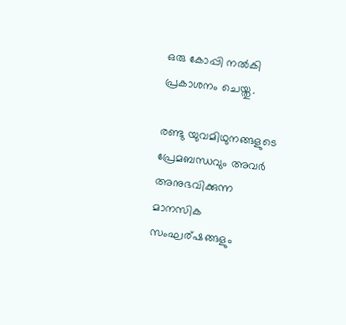ഒരു കോപ്പി നൽകി പ്രകാശനം ചെയ്തു.

രണ്ടു യുവമിഥുനങ്ങളുടെ പ്രേമബന്ധവും അവർ അനുഭവിക്കുന്ന മാനസിക സംഘര്ഷങ്ങളും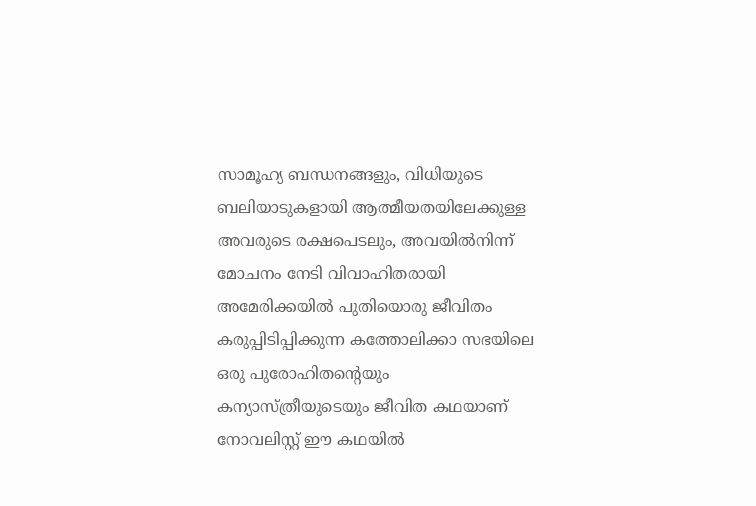സാമൂഹ്യ ബന്ധനങ്ങളും, വിധിയുടെ ബലിയാടുകളായി ആത്മീയതയിലേക്കുള്ള അവരുടെ രക്ഷപെടലും, അവയിൽനിന്ന് മോചനം നേടി വിവാഹിതരായി അമേരിക്കയിൽ പുതിയൊരു ജീവിതം കരുപ്പിടിപ്പിക്കുന്ന കത്തോലിക്കാ സഭയിലെ ഒരു പുരോഹിതന്റെയും കന്യാസ്ത്രീയുടെയും ജീവിത കഥയാണ് നോവലിസ്റ്റ് ഈ കഥയിൽ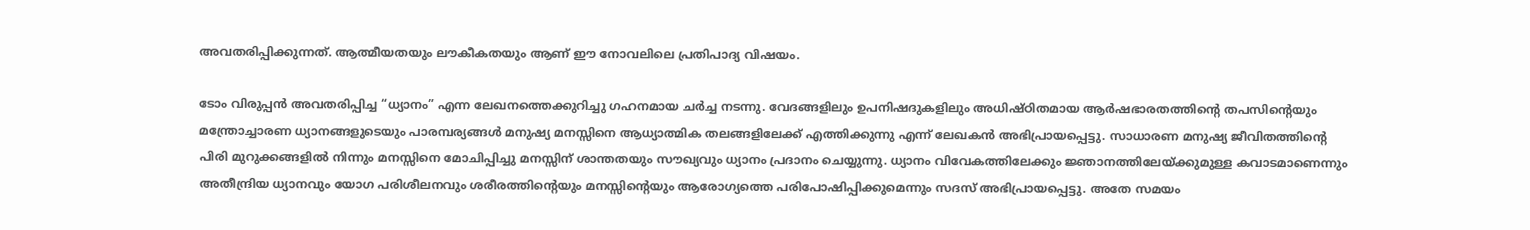അവതരിപ്പിക്കുന്നത്. ആത്മീയതയും ലൗകീകതയും ആണ് ഈ നോവലിലെ പ്രതിപാദ്യ വിഷയം.

ടോം വിരുപ്പൻ അവതരിപ്പിച്ച “ധ്യാനം” എന്ന ലേഖനത്തെക്കുറിച്ചു ഗഹനമായ ചർച്ച നടന്നു. വേദങ്ങളിലും ഉപനിഷദുകളിലും അധിഷ്ഠിതമായ ആർഷഭാരതത്തിന്റെ തപസിന്റെയും മന്ത്രോച്ചാരണ ധ്യാനങ്ങളുടെയും പാരമ്പര്യങ്ങൾ മനുഷ്യ മനസ്സിനെ ആധ്യാത്മിക തലങ്ങളിലേക്ക് എത്തിക്കുന്നു എന്ന് ലേഖകൻ അഭിപ്രായപ്പെട്ടു. സാധാരണ മനുഷ്യ ജീവിതത്തിന്റെ പിരി മുറുക്കങ്ങളിൽ നിന്നും മനസ്സിനെ മോചിപ്പിച്ചു മനസ്സിന് ശാന്തതയും സൗഖ്യവും ധ്യാനം പ്രദാനം ചെയ്യുന്നു. ധ്യാനം വിവേകത്തിലേക്കും ജ്ഞാനത്തിലേയ്ക്കുമുള്ള കവാടമാണെന്നും അതീന്ദ്രിയ ധ്യാനവും യോഗ പരിശീലനവും ശരീരത്തിന്റെയും മനസ്സിന്റെയും ആരോഗ്യത്തെ പരിപോഷിപ്പിക്കുമെന്നും സദസ് അഭിപ്രായപ്പെട്ടു. അതേ സമയം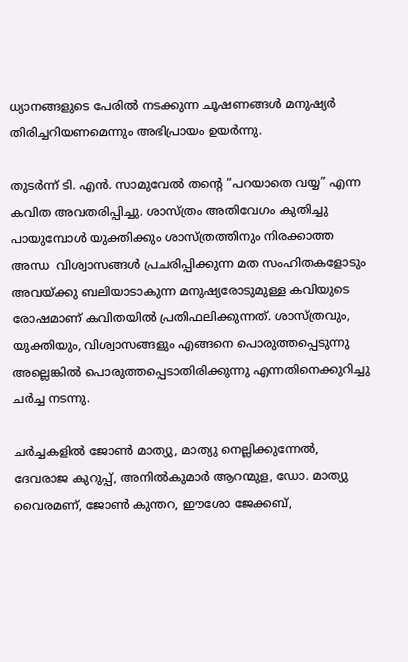ധ്യാനങ്ങളുടെ പേരിൽ നടക്കുന്ന ചൂഷണങ്ങൾ മനുഷ്യർ തിരിച്ചറിയണമെന്നും അഭിപ്രായം ഉയർന്നു.

തുടർന്ന് ടി. എൻ. സാമുവേൽ തന്റെ “പറയാതെ വയ്യ” എന്ന കവിത അവതരിപ്പിച്ചു. ശാസ്ത്രം അതിവേഗം കുതിച്ചു പായുമ്പോൾ യുക്തിക്കും ശാസ്ത്രത്തിനും നിരക്കാത്ത അന്ധ  വിശ്വാസങ്ങൾ പ്രചരിപ്പിക്കുന്ന മത സംഹിതകളോടും അവയ്ക്കു ബലിയാടാകുന്ന മനുഷ്യരോടുമുള്ള കവിയുടെ രോഷമാണ് കവിതയിൽ പ്രതിഫലിക്കുന്നത്. ശാസ്ത്രവും, യുക്തിയും, വിശ്വാസങ്ങളും എങ്ങനെ പൊരുത്തപ്പെടുന്നു അല്ലെങ്കിൽ പൊരുത്തപ്പെടാതിരിക്കുന്നു എന്നതിനെക്കുറിച്ചു ചർച്ച നടന്നു.

ചർച്ചകളിൽ ജോൺ മാത്യു, മാത്യു നെല്ലിക്കുന്നേൽ, ദേവരാജ കുറുപ്പ്, അനിൽകുമാർ ആറന്മുള, ഡോ. മാത്യു വൈരമണ്, ജോൺ കുന്തറ, ഈശോ ജേക്കബ്,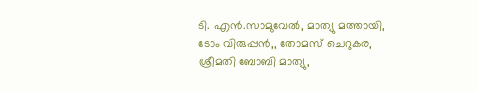ടി. എൻ.സാമുവേൽ, മാത്യു മത്തായി, ടോം വിരുപ്പൻ,, തോമസ് ചെറുകര, ശ്രീമതി ബോബി മാത്യു,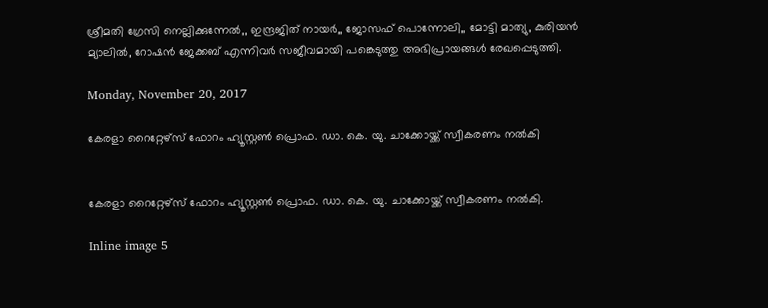ശ്രീമതി ഗ്രേസി നെല്ലിക്കുന്നേൽ,, ഇന്ദ്രജിത് നായർ,, ജോസഫ് പൊന്നോലി,, മോട്ടി മാത്യു, കുരിയൻ മ്യാലിൽ, റോഷൻ ജേക്കബ് എന്നിവർ സജീവമായി പങ്കെടുത്തു അഭിപ്രായങ്ങൾ രേഖപ്പെടുത്തി.

Monday, November 20, 2017

കേരളാ റൈറ്റേഴ്‌സ് ഫോറം ഹ്യൂസ്റ്റൺ പ്രൊഫ. ഡാ. കെ. യു. ചാക്കോയ്ക്ക് സ്വീകരണം നൽകി


കേരളാ റൈറ്റേഴ്‌സ് ഫോറം ഹ്യൂസ്റ്റൺ പ്രൊഫ. ഡാ. കെ. യു. ചാക്കോയ്ക്ക് സ്വീകരണം നൽകി.

Inline image 5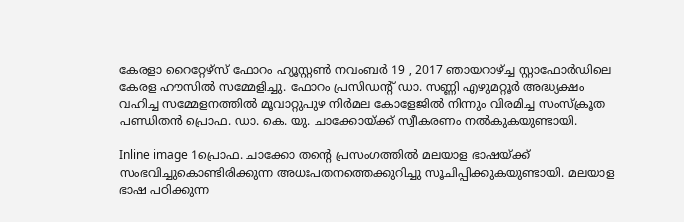കേരളാ റൈറ്റേഴ്‌സ് ഫോറം ഹ്യൂസ്റ്റൺ നവംബർ 19 , 2017 ഞായറാഴ്ച്ച സ്റ്റാഫോർഡിലെ കേരള ഹൗസിൽ സമ്മേളിച്ചു. ഫോറം പ്രസിഡന്റ് ഡാ. സണ്ണി എഴുമറ്റൂർ അദ്ധ്യക്ഷം വഹിച്ച സമ്മേളനത്തിൽ മൂവാറ്റുപുഴ നിർമല കോളേജിൽ നിന്നും വിരമിച്ച സംസ്‌ക്രൂത പണ്ഡിതൻ പ്രൊഫ. ഡാ. കെ. യു. ചാക്കോയ്ക്ക് സ്വീകരണം നൽകുകയുണ്ടായി.

Inline image 1പ്രൊഫ. ചാക്കോ തന്റെ പ്രസംഗത്തിൽ മലയാള ഭാഷയ്ക്ക് സംഭവിച്ചുകൊണ്ടിരിക്കുന്ന അധഃപതനത്തെക്കുറിച്ചു സൂചിപ്പിക്കുകയുണ്ടായി. മലയാള ഭാഷ പഠിക്കുന്ന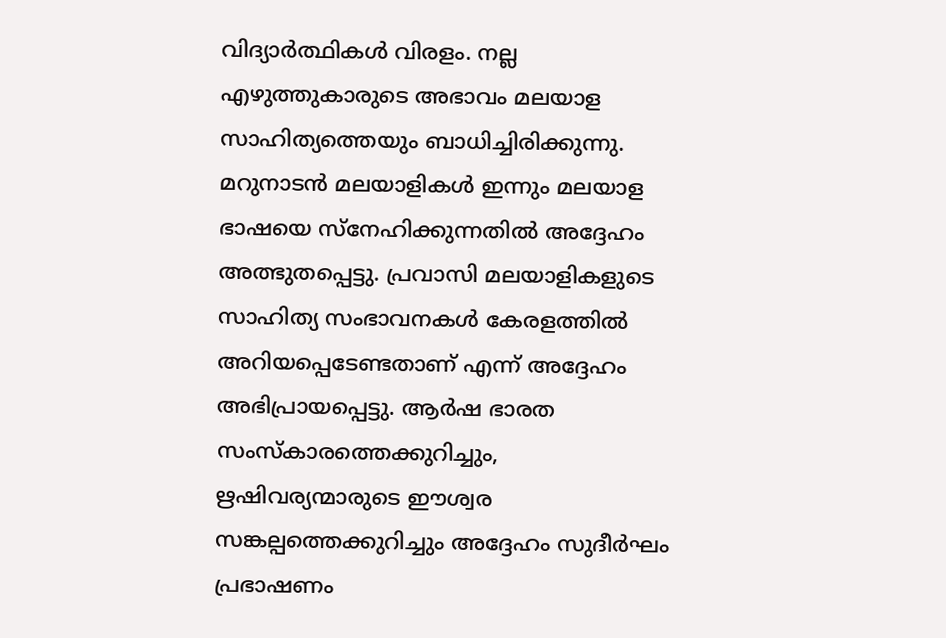വിദ്യാർത്ഥികൾ വിരളം. നല്ല എഴുത്തുകാരുടെ അഭാവം മലയാള സാഹിത്യത്തെയും ബാധിച്ചിരിക്കുന്നു. മറുനാടൻ മലയാളികൾ ഇന്നും മലയാള ഭാഷയെ സ്നേഹിക്കുന്നതിൽ അദ്ദേഹം അത്ഭുതപ്പെട്ടു. പ്രവാസി മലയാളികളുടെ സാഹിത്യ സംഭാവനകൾ കേരളത്തിൽ അറിയപ്പെടേണ്ടതാണ് എന്ന് അദ്ദേഹം അഭിപ്രായപ്പെട്ടു. ആർഷ ഭാരത സംസ്കാരത്തെക്കുറിച്ചും, ഋഷിവര്യന്മാരുടെ ഈശ്വര സങ്കല്പത്തെക്കുറിച്ചും അദ്ദേഹം സുദീർഘം പ്രഭാഷണം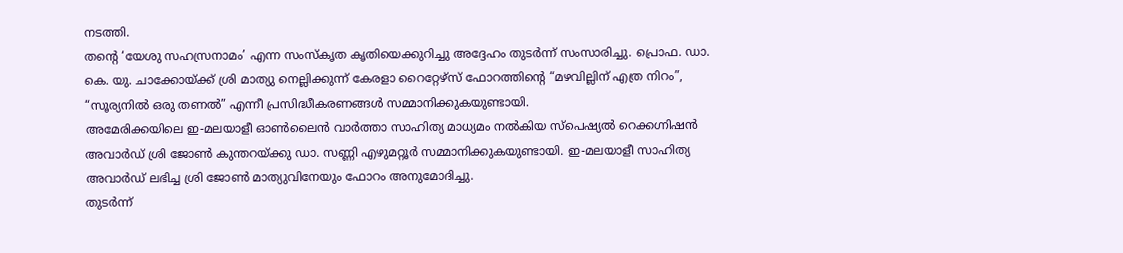നടത്തി.
തന്റെ ‘യേശു സഹസ്രനാമം’ എന്ന സംസ്‌കൃത കൃതിയെക്കുറിച്ചു അദ്ദേഹം തുടർന്ന് സംസാരിച്ചു. പ്രൊഫ. ഡാ. കെ. യു. ചാക്കോയ്ക്ക് ശ്രി മാത്യു നെല്ലിക്കുന്ന് കേരളാ റൈറ്റേഴ്‌സ് ഫോറത്തിന്റെ “മഴവില്ലിന് എത്ര നിറം”, “സൂര്യനിൽ ഒരു തണൽ” എന്നീ പ്രസിദ്ധീകരണങ്ങൾ സമ്മാനിക്കുകയുണ്ടായി.
അമേരിക്കയിലെ ഇ-മലയാളീ ഓൺലൈൻ വാർത്താ സാഹിത്യ മാധ്യമം നൽകിയ സ്പെഷ്യൽ റെക്കഗ്നിഷൻ അവാർഡ് ശ്രി ജോൺ കുന്തറയ്ക്കു ഡാ. സണ്ണി എഴുമറ്റൂർ സമ്മാനിക്കുകയുണ്ടായി. ഇ-മലയാളീ സാഹിത്യ അവാർഡ് ലഭിച്ച ശ്രി ജോൺ മാത്യുവിനേയും ഫോറം അനുമോദിച്ചു.
തുടർന്ന്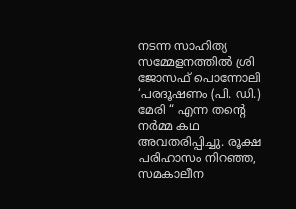നടന്ന സാഹിത്യ സമ്മേളനത്തിൽ ശ്രി ജോസഫ് പൊന്നോലി ‘പരദൂഷണം (പി. ഡി.) മേരി “ എന്ന തന്റെ നർമ്മ കഥ അവതരിപ്പിച്ചു. രൂക്ഷ പരിഹാസം നിറഞ്ഞ, സമകാലീന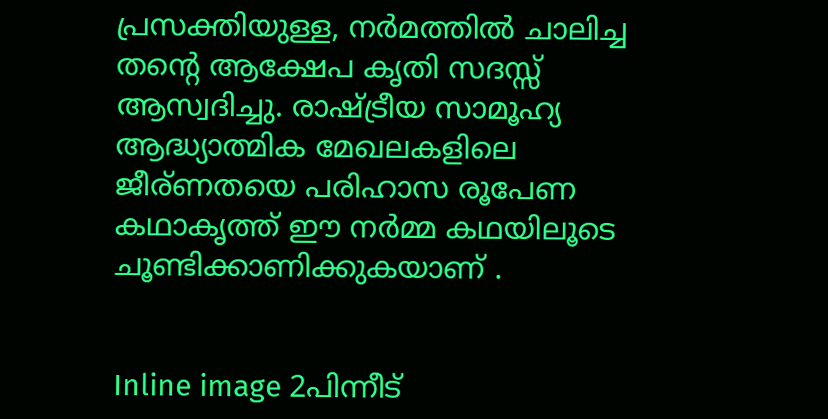പ്രസക്തിയുള്ള, നർമത്തിൽ ചാലിച്ച തന്റെ ആക്ഷേപ കൃതി സദസ്സ് ആസ്വദിച്ചു. രാഷ്ട്രീയ സാമൂഹ്യ ആദ്ധ്യാത്മിക മേഖലകളിലെ ജീര്ണതയെ പരിഹാസ രൂപേണ കഥാകൃത്ത്‌ ഈ നർമ്മ കഥയിലൂടെ ചൂണ്ടിക്കാണിക്കുകയാണ് .


Inline image 2പിന്നീട്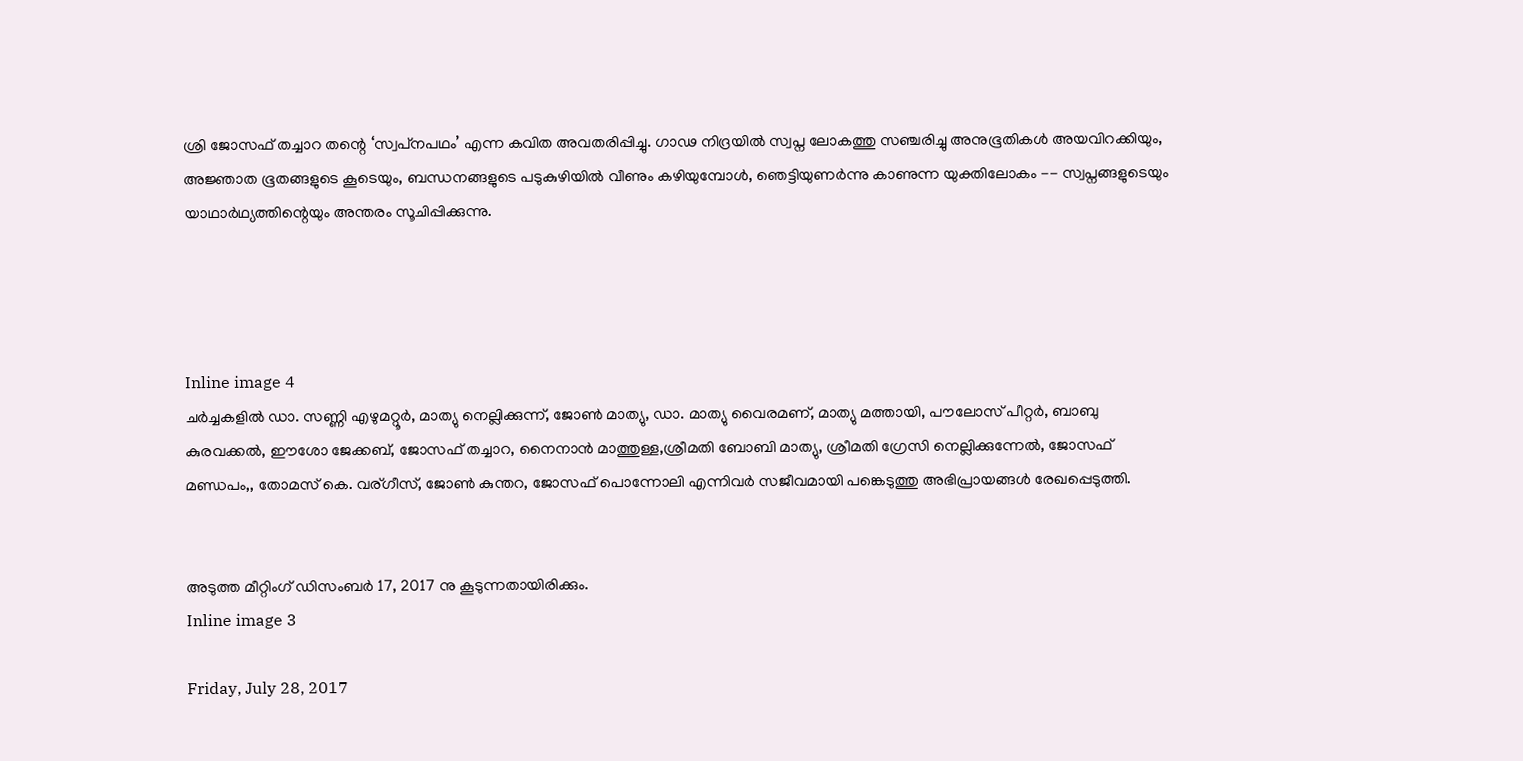ശ്രി ജോസഫ് തച്ചാറ തന്റെ ‘സ്വപ്‌നപഥം’ എന്ന കവിത അവതരിപ്പിച്ചു. ഗാഢ നിദ്രയിൽ സ്വപ്ന ലോകത്തു സഞ്ചരിച്ചു അനുഭൂതികൾ അയവിറക്കിയും, അജ്ഞാത ഭൂതങ്ങളുടെ കൂടെയും, ബന്ധനങ്ങളുടെ പടുകുഴിയിൽ വീണും കഴിയുമ്പോൾ, ഞെട്ടിയുണർന്നു കാണുന്ന യുക്തിലോകം -- സ്വപ്നങ്ങളുടെയും യാഥാർഥ്യത്തിന്റെയും അന്തരം സൂചിപ്പിക്കുന്നു.




Inline image 4
ചർച്ചകളിൽ ഡാ. സണ്ണി എഴുമറ്റൂർ, മാത്യു നെല്ലിക്കുന്ന്, ജോൺ മാത്യു, ഡാ. മാത്യു വൈരമണ്, മാത്യു മത്തായി, പൗലോസ് പീറ്റർ, ബാബു കുരവക്കൽ, ഈശോ ജേക്കബ്, ജോസഫ് തച്ചാറ, നൈനാൻ മാത്തുള്ള,ശ്രീമതി ബോബി മാത്യു, ശ്രീമതി ഗ്രേസി നെല്ലിക്കുന്നേൽ, ജോസഫ് മണ്ഡപം,, തോമസ് കെ. വര്ഗീസ്, ജോൺ കുന്തറ, ജോസഫ് പൊന്നോലി എന്നിവർ സജീവമായി പങ്കെടുത്തു അഭിപ്രായങ്ങൾ രേഖപ്പെടുത്തി.


അടുത്ത മീറ്റിംഗ് ഡിസംബർ 17, 2017 നു കൂടുന്നതായിരിക്കും.
Inline image 3

Friday, July 28, 2017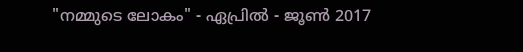"നമ്മുടെ ലോകം" - ഏപ്രിൽ - ജൂൺ 2017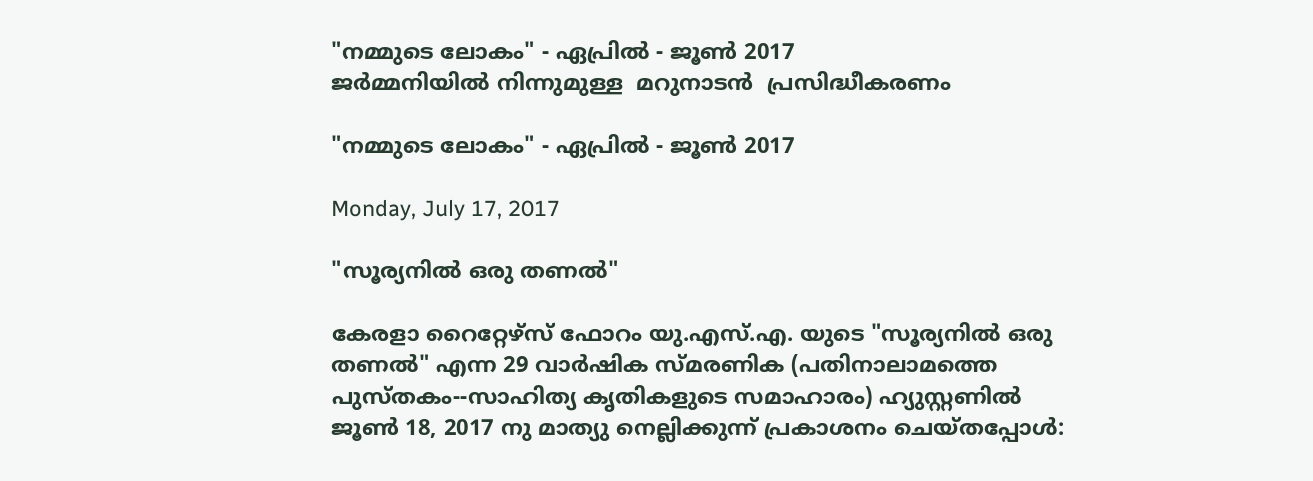"നമ്മുടെ ലോകം" - ഏപ്രിൽ - ജൂൺ 2017
ജർമ്മനിയിൽ നിന്നുമുള്ള  മറുനാടൻ  പ്രസിദ്ധീകരണം

"നമ്മുടെ ലോകം" - ഏപ്രിൽ - ജൂൺ 2017

Monday, July 17, 2017

"സൂര്യനിൽ ഒരു തണൽ"

കേരളാ റൈറ്റേഴ്‌സ് ഫോറം യു.എസ്.എ. യുടെ "സൂര്യനിൽ ഒരു തണൽ" എന്ന 29 വാർഷിക സ്മരണിക (പതിനാലാമത്തെ പുസ്തകം--സാഹിത്യ കൃതികളുടെ സമാഹാരം) ഹ്യുസ്റ്റണിൽ ജൂൺ 18, 2017 നു മാത്യു നെല്ലിക്കുന്ന് പ്രകാശനം ചെയ്തപ്പോൾ: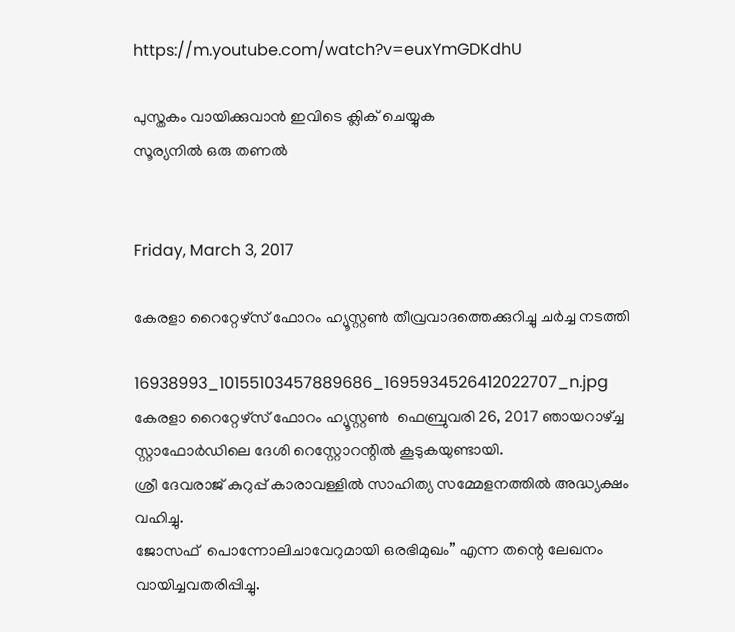https://m.youtube.com/watch?v=euxYmGDKdhU

പുസ്തകം വായിക്കുവാൻ ഇവിടെ ക്ലിക് ചെയ്യുക
സൂര്യനിൽ ഒരു തണൽ


Friday, March 3, 2017

കേരളാ റൈറ്റേഴ്‌സ് ഫോറം ഹ്യൂസ്റ്റൺ തീവ്രവാദത്തെക്കുറിച്ചു ചർച്ച നടത്തി

16938993_10155103457889686_1695934526412022707_n.jpg
കേരളാ റൈറ്റേഴ്‌സ് ഫോറം ഹ്യൂസ്റ്റൺ  ഫെബ്രുവരി 26, 2017 ഞായറാഴ്ച്ച  സ്റ്റാഫോർഡിലെ ദേശി റെസ്റ്റോറന്റിൽ കൂടുകയുണ്ടായി.
ശ്രീ ദേവരാജ് കുറുപ്പ് കാരാവള്ളിൽ സാഹിത്യ സമ്മേളനത്തിൽ അദ്ധ്യക്ഷം വഹിച്ചു.
ജോസഫ്  പൊന്നോലിചാവേറുമായി ഒരഭിമുഖം” എന്ന തന്റെ ലേഖനം വായിച്ചവതരിപ്പിച്ചു.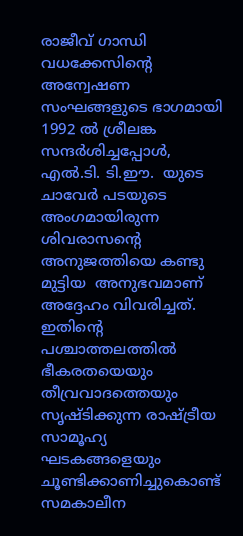രാജീവ് ഗാന്ധി വധക്കേസിന്റെ അന്വേഷണ സംഘങ്ങളുടെ ഭാഗമായി 1992 ൽ ശ്രീലങ്ക സന്ദർശിച്ചപ്പോൾ,  എൽ.ടി. ടി.ഈ.  യുടെ ചാവേർ പടയുടെ അംഗമായിരുന്ന  ശിവരാസന്റെ അനുജത്തിയെ കണ്ടു മുട്ടിയ  അനുഭവമാണ് അദ്ദേഹം വിവരിച്ചത്. ഇതിന്റെ പശ്ചാത്തലത്തിൽ ഭീകരതയെയും തീവ്രവാദത്തെയും സൃഷ്ടിക്കുന്ന രാഷ്ട്രീയ സാമൂഹ്യ ഘടകങ്ങളെയും ചൂണ്ടിക്കാണിച്ചുകൊണ്ട് സമകാലീന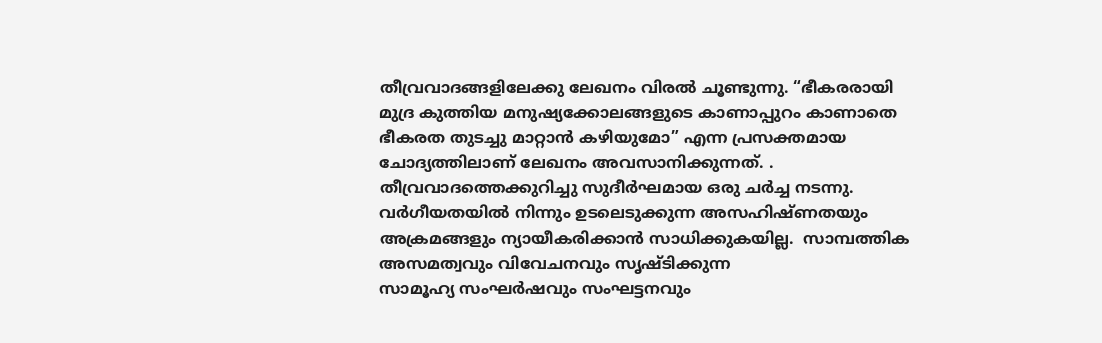തീവ്രവാദങ്ങളിലേക്കു ലേഖനം വിരൽ ചൂണ്ടുന്നു. “ഭീകരരായി മുദ്ര കുത്തിയ മനുഷ്യക്കോലങ്ങളുടെ കാണാപ്പുറം കാണാതെ ഭീകരത തുടച്ചു മാറ്റാൻ കഴിയുമോ” എന്ന പ്രസക്തമായ ചോദ്യത്തിലാണ് ലേഖനം അവസാനിക്കുന്നത്. .
തീവ്രവാദത്തെക്കുറിച്ചു സുദീർഘമായ ഒരു ചർച്ച നടന്നു. വർഗീയതയിൽ നിന്നും ഉടലെടുക്കുന്ന അസഹിഷ്ണതയും അക്രമങ്ങളും ന്യായീകരിക്കാൻ സാധിക്കുകയില്ല.  സാമ്പത്തിക അസമത്വവും വിവേചനവും സൃഷ്ടിക്കുന്ന
സാമൂഹ്യ സംഘര്‍ഷവും സംഘട്ടനവും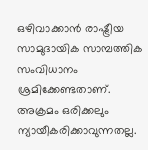ഒഴിവാക്കാൻ രാഷ്ട്രീയ സാമുദായിക സാമ്പത്തിക സംവിധാനം ശ്രമിക്കേണ്ടതാണ്. അക്രമം ഒരിക്കലും ന്യായീകരിക്കാവുന്നതല്ല.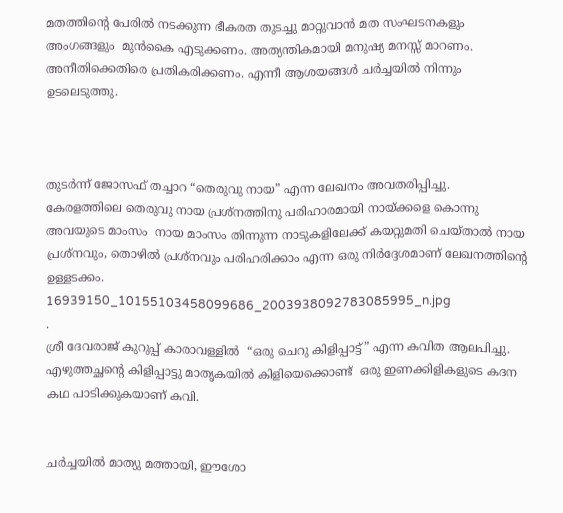മതത്തിന്റെ പേരിൽ നടക്കുന്ന ഭീകരത തുടച്ചു മാറ്റുവാൻ മത സംഘടനകളും അംഗങ്ങളും  മുൻകൈ എടുക്കണം. അത്യന്തികമായി മനുഷ്യ മനസ്സ് മാറണം. അനീതിക്കെതിരെ പ്രതികരിക്കണം. എന്നീ ആശയങ്ങൾ ചർച്ചയിൽ നിന്നും ഉടലെടുത്തു.



തുടർന്ന് ജോസഫ് തച്ചാറ “തെരുവു നായ” എന്ന ലേഖനം അവതരിപ്പിച്ചു. കേരളത്തിലെ തെരുവു നായ പ്രശ്നത്തിനു പരിഹാരമായി നായ്ക്കളെ കൊന്നു അവയുടെ മാംസം  നായ മാംസം തിന്നുന്ന നാടുകളിലേക്ക് കയറ്റുമതി ചെയ്താൽ നായ പ്രശ്നവും, തൊഴിൽ പ്രശ്നവും പരിഹരിക്കാം എന്ന ഒരു നിർദ്ദേശമാണ് ലേഖനത്തിന്റെ ഉള്ളടക്കം.
16939150_10155103458099686_2003938092783085995_n.jpg
.
ശ്രീ ദേവരാജ് കുറുപ്പ് കാരാവള്ളിൽ  “ഒരു ചെറു കിളിപ്പാട്ട്” എന്ന കവിത ആലപിച്ചു. എഴുത്തച്ഛന്റെ കിളിപ്പാട്ടു മാതൃകയിൽ കിളിയെക്കൊണ്ട്  ഒരു ഇണക്കിളികളുടെ കദന കഥ പാടിക്കുകയാണ് കവി.


ചർച്ചയിൽ മാത്യു മത്തായി, ഈശോ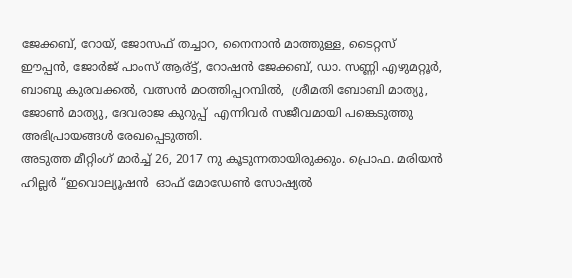ജേക്കബ്, റോയ്, ജോസഫ് തച്ചാറ, നൈനാൻ മാത്തുള്ള, ടൈറ്റസ് ഈപ്പൻ, ജോർജ് പാംസ് ആര്ട്ട്, റോഷൻ ജേക്കബ്, ഡാ. സണ്ണി എഴുമറ്റൂർ, ബാബു കുരവക്കൽ, വത്സൻ മഠത്തിപ്പറമ്പിൽ,  ശ്രീമതി ബോബി മാത്യു,  ജോൺ മാത്യു, ദേവരാജ കുറുപ്പ്  എന്നിവർ സജീവമായി പങ്കെടുത്തു അഭിപ്രായങ്ങൾ രേഖപ്പെടുത്തി.
അടുത്ത മീറ്റിംഗ് മാർച്ച് 26, 2017 നു കൂടുന്നതായിരുക്കും. പ്രൊഫ. മരിയൻ ഹില്ലർ “ഇവൊല്യൂഷൻ  ഓഫ് മോഡേൺ സോഷ്യൽ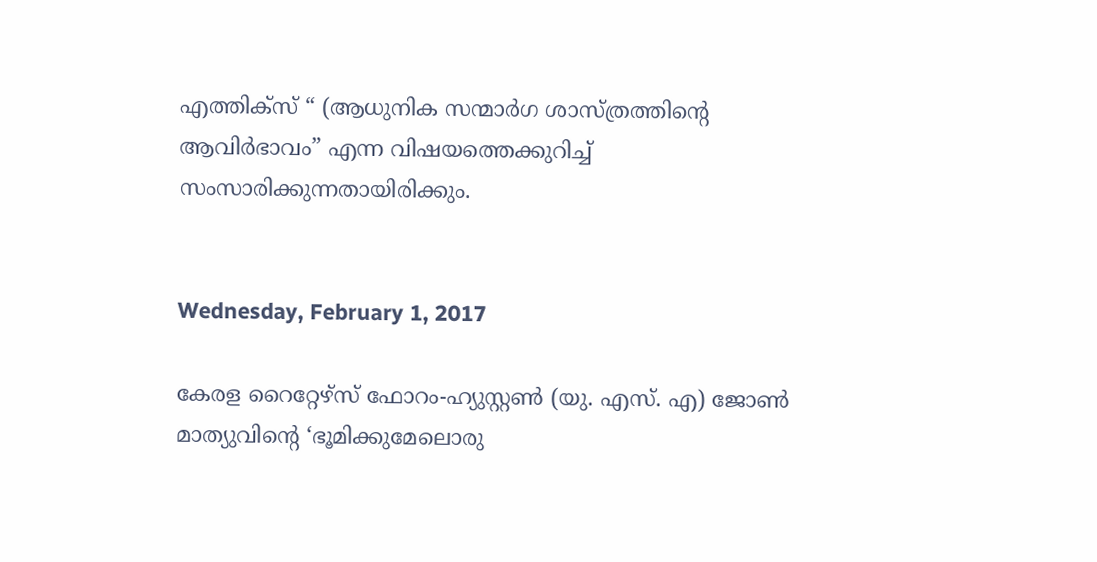എത്തിക്സ് “ (ആധുനിക സന്മാർഗ ശാസ്ത്രത്തിന്റെ ആവിർഭാവം” എന്ന വിഷയത്തെക്കുറിച്ച്  സംസാരിക്കുന്നതായിരിക്കും.


Wednesday, February 1, 2017

കേരള റൈറ്റേഴ്‌സ് ഫോറം-ഹ്യുസ്റ്റൺ (യു. എസ്. എ) ജോൺ മാത്യുവിന്റെ ‘ഭൂമിക്കുമേലൊരു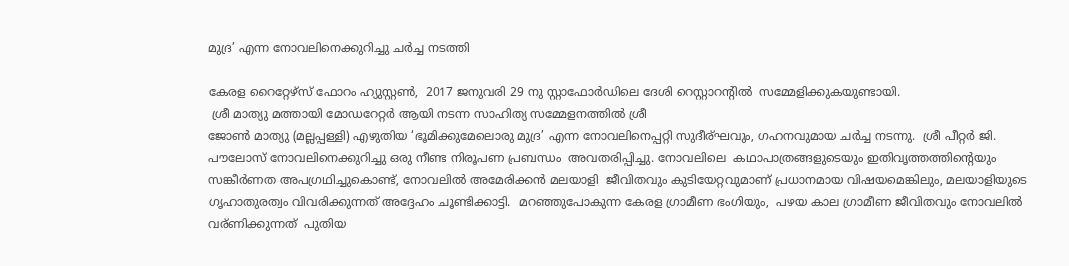മുദ്ര’ എന്ന നോവലിനെക്കുറിച്ചു ചർച്ച നടത്തി

കേരള റൈറ്റേഴ്‌സ് ഫോറം ഹ്യുസ്റ്റൺ,  2017 ജനുവരി 29 നു സ്റ്റാഫോർഡിലെ ദേശി റെസ്റ്റാറന്റിൽ  സമ്മേളിക്കുകയുണ്ടായി.
 ശ്രീ മാത്യു മത്തായി മോഡറേറ്റർ ആയി നടന്ന സാഹിത്യ സമ്മേളനത്തിൽ ശ്രീ
ജോൺ മാത്യു (മല്ലപ്പള്ളി) എഴുതിയ ‘ഭൂമിക്കുമേലൊരു മുദ്ര’ എന്ന നോവലിനെപ്പറ്റി സുദീര്ഘവും, ഗഹനവുമായ ചർച്ച നടന്നു.  ശ്രീ പീറ്റർ ജി. പൗലോസ് നോവലിനെക്കുറിച്ചു ഒരു നീണ്ട നിരൂപണ പ്രബന്ധം  അവതരിപ്പിച്ചു. നോവലിലെ  കഥാപാത്രങ്ങളുടെയും ഇതിവൃത്തത്തിന്റെയും സങ്കീർണത അപഗ്രഥിച്ചുകൊണ്ട്, നോവലിൽ അമേരിക്കൻ മലയാളി  ജീവിതവും കുടിയേറ്റവുമാണ് പ്രധാനമായ വിഷയമെങ്കിലും, മലയാളിയുടെ ഗൃഹാതുരത്വം വിവരിക്കുന്നത് അദ്ദേഹം ചൂണ്ടിക്കാട്ടി.  മറഞ്ഞുപോകുന്ന കേരള ഗ്രാമീണ ഭംഗിയും,  പഴയ കാല ഗ്രാമീണ ജീവിതവും നോവലിൽ വര്ണിക്കുന്നത്  പുതിയ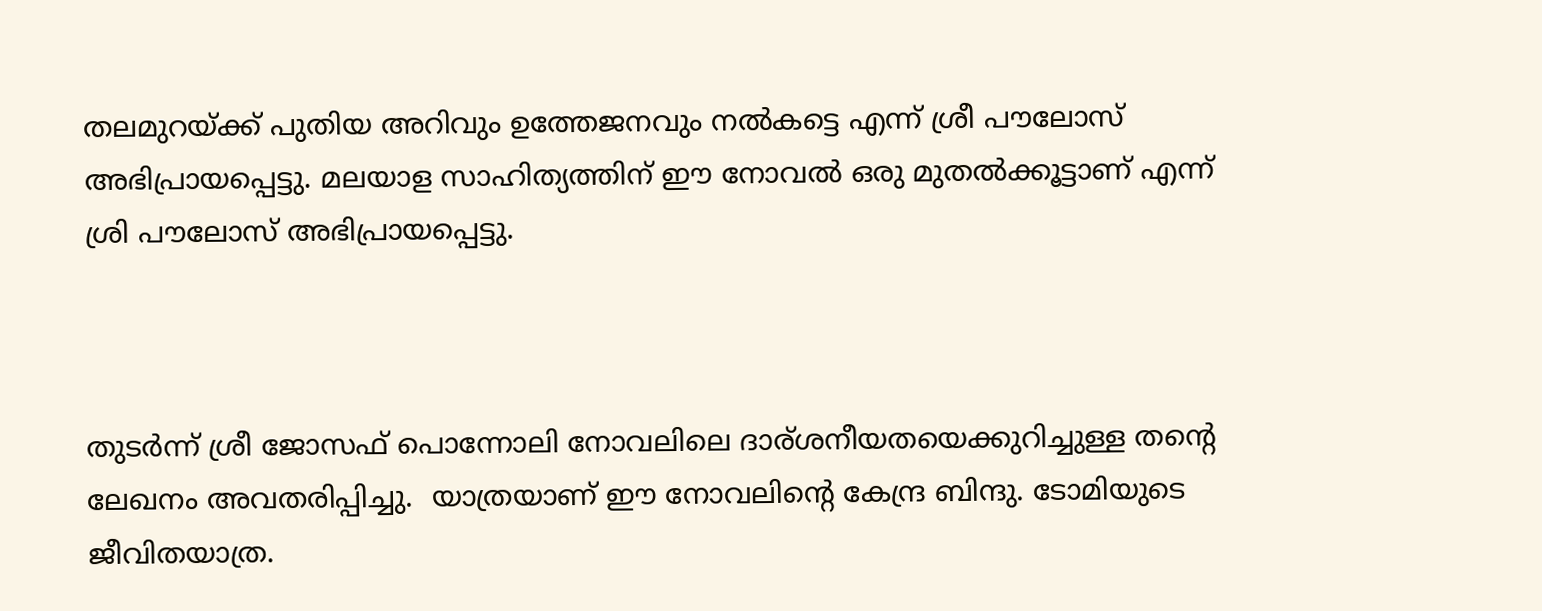തലമുറയ്ക്ക് പുതിയ അറിവും ഉത്തേജനവും നൽകട്ടെ എന്ന് ശ്രീ പൗലോസ് അഭിപ്രായപ്പെട്ടു. മലയാള സാഹിത്യത്തിന് ഈ നോവൽ ഒരു മുതൽക്കൂട്ടാണ് എന്ന് ശ്രി പൗലോസ് അഭിപ്രായപ്പെട്ടു.



തുടർന്ന് ശ്രീ ജോസഫ് പൊന്നോലി നോവലിലെ ദാര്ശനീയതയെക്കുറിച്ചുള്ള തന്റെ ലേഖനം അവതരിപ്പിച്ചു.  യാത്രയാണ് ഈ നോവലിന്റെ കേന്ദ്ര ബിന്ദു. ടോമിയുടെ ജീവിതയാത്ര.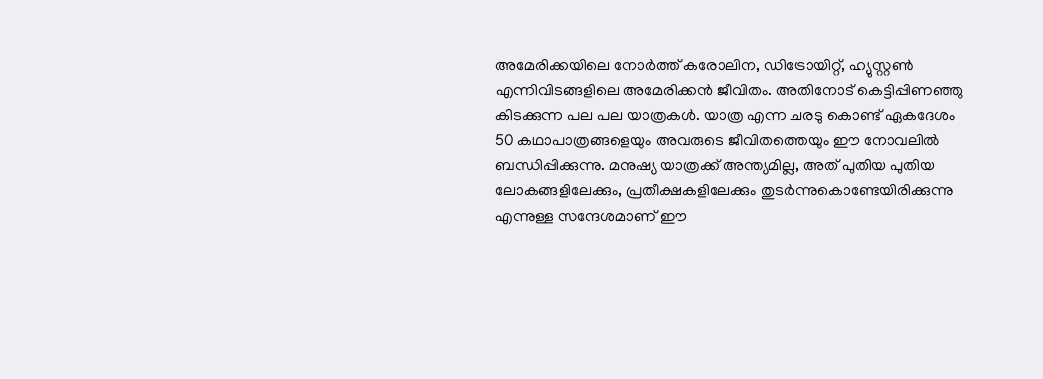അമേരിക്കയിലെ നോർത്ത് കരോലിന, ഡിട്രോയിറ്റ്, ഹ്യുസ്റ്റൺ എന്നിവിടങ്ങളിലെ അമേരിക്കൻ ജീവിതം. അതിനോട് കെട്ടിപ്പിണഞ്ഞു കിടക്കുന്ന പല പല യാത്രകൾ. യാത്ര എന്ന ചരടു കൊണ്ട് ഏകദേശം 50 കഥാപാത്രങ്ങളെയും അവരുടെ ജീവിതത്തെയും ഈ നോവലിൽ ബന്ധിപ്പിക്കുന്നു. മനുഷ്യ യാത്രക്ക് അന്ത്യമില്ല, അത് പുതിയ പുതിയ ലോകങ്ങളിലേക്കും, പ്രതീക്ഷകളിലേക്കും തുടർന്നുകൊണ്ടേയിരിക്കുന്നു എന്നുള്ള സന്ദേശമാണ് ഈ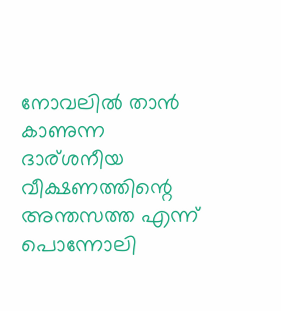നോവലിൽ താൻ കാണുന്ന ദാര്ശനീയ വീക്ഷണത്തിന്റെ അന്തസത്ത എന്ന്  പൊന്നോലി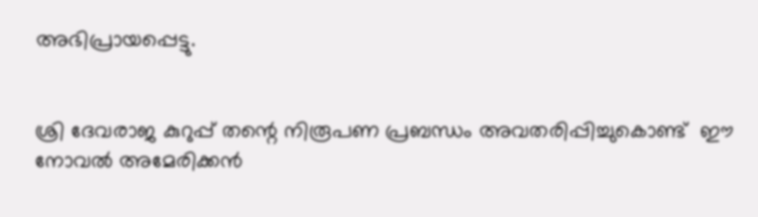അഭിപ്രായപ്പെട്ടു.


ശ്രി ദേവരാജ കുറുപ്പ് തന്റെ നിരൂപണ പ്രബന്ധം അവതരിപ്പിച്ചുകൊണ്ട്  ഈ നോവൽ അമേരിക്കൻ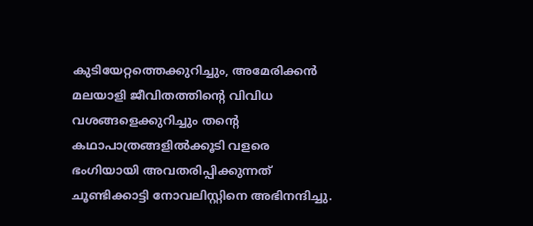കുടിയേറ്റത്തെക്കുറിച്ചും, അമേരിക്കൻ മലയാളി ജീവിതത്തിന്റെ വിവിധ വശങ്ങളെക്കുറിച്ചും തന്റെ കഥാപാത്രങ്ങളിൽക്കൂടി വളരെ ഭംഗിയായി അവതരിപ്പിക്കുന്നത് ചൂണ്ടിക്കാട്ടി നോവലിസ്റ്റിനെ അഭിനന്ദിച്ചു.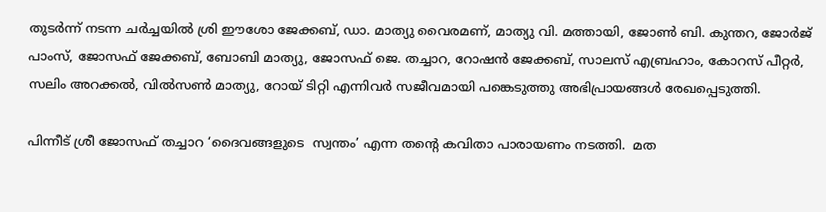തുടർന്ന് നടന്ന ചർച്ചയിൽ ശ്രി ഈശോ ജേക്കബ്, ഡാ. മാത്യു വൈരമണ്, മാത്യു വി. മത്തായി, ജോൺ ബി. കുന്തറ, ജോർജ് പാംസ്, ജോസഫ് ജേക്കബ്, ബോബി മാത്യു, ജോസഫ് ജെ. തച്ചാറ, റോഷൻ ജേക്കബ്, സാലസ് എബ്രഹാം, കോറസ് പീറ്റർ, സലിം അറക്കൽ, വിൽ‌സൺ മാത്യു, റോയ് ടിറ്റി എന്നിവർ സജീവമായി പങ്കെടുത്തു അഭിപ്രായങ്ങൾ രേഖപ്പെടുത്തി.

പിന്നീട് ശ്രീ ജോസഫ് തച്ചാറ ‘ദൈവങ്ങളുടെ  സ്വന്തം’ എന്ന തന്റെ കവിതാ പാരായണം നടത്തി.  മത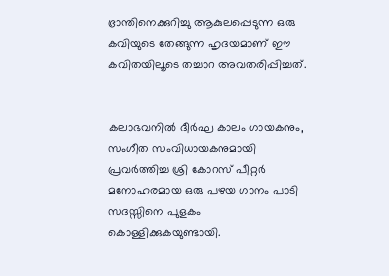ഭ്രാന്തിനെക്കുറിച്ചു ആകുലപ്പെടുന്ന ഒരു കവിയുടെ തേങ്ങുന്ന ഹൃദയമാണ് ഈ കവിതയിലൂടെ തച്ചാറ അവതരിപ്പിച്ചത്.


കലാഭവനിൽ ദീർഘ കാലം ഗായകനും, സംഗീത സംവിധായകനുമായി പ്രവർത്തിച്ച ശ്രി കോറസ് പീറ്റർ മനോഹരമായ ഒരു പഴയ ഗാനം പാടി സദസ്സിനെ പുളകം കൊള്ളിക്കുകയുണ്ടായി.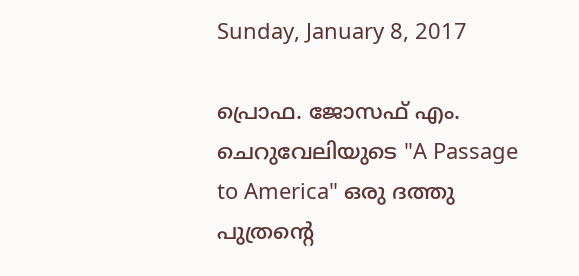Sunday, January 8, 2017

പ്രൊഫ. ജോസഫ് എം. ചെറുവേലിയുടെ "A Passage to America" ഒരു ദത്തു പുത്രന്റെ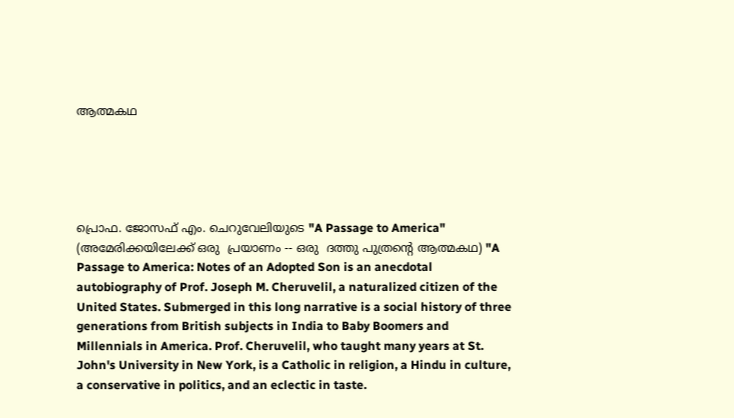ആത്മകഥ





പ്രൊഫ. ജോസഫ് എം. ചെറുവേലിയുടെ "A Passage to America" (അമേരിക്കയിലേക്ക് ഒരു  പ്രയാണം -- ഒരു  ദത്തു പുത്രന്റെ ആത്മകഥ) "A Passage to America: Notes of an Adopted Son is an anecdotal autobiography of Prof. Joseph M. Cheruvelil, a naturalized citizen of the United States. Submerged in this long narrative is a social history of three generations from British subjects in India to Baby Boomers and Millennials in America. Prof. Cheruvelil, who taught many years at St. John's University in New York, is a Catholic in religion, a Hindu in culture, a conservative in politics, and an eclectic in taste.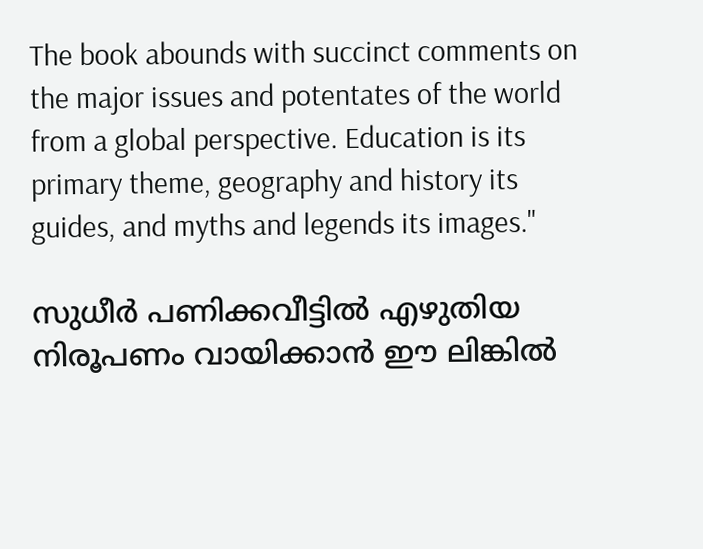The book abounds with succinct comments on the major issues and potentates of the world from a global perspective. Education is its primary theme, geography and history its guides, and myths and legends its images."

സുധീർ പണിക്കവീട്ടിൽ എഴുതിയ നിരൂപണം വായിക്കാൻ ഈ ലിങ്കിൽ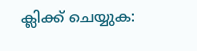ക്ലിക്ക് ചെയ്യുക: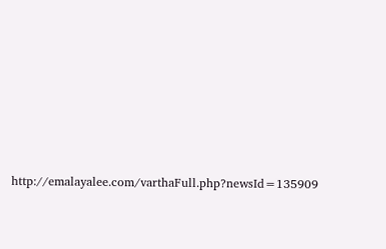http://emalayalee.com/varthaFull.php?newsId=135909